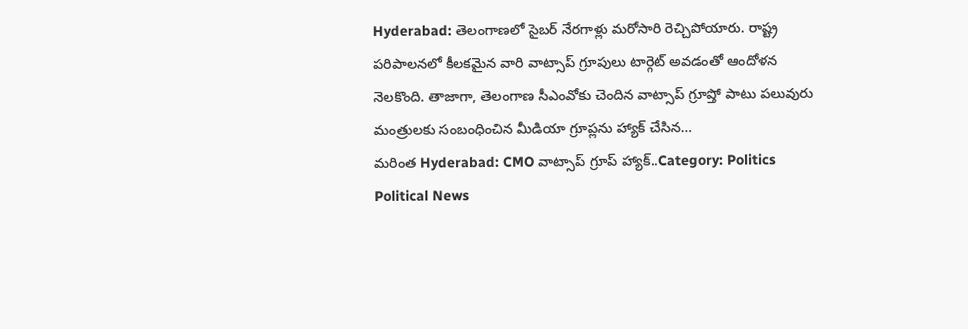Hyderabad: తెలంగాణలో సైబర్ నేరగాళ్లు మరోసారి రెచ్చిపోయారు. రాష్ట్ర పరిపాలనలో కీలకమైన వారి వాట్సాప్ గ్రూపులు టార్గెట్ అవడంతో ఆందోళన నెలకొంది. తాజాగా, తెలంగాణ సీఎంవోకు చెందిన వాట్సాప్ గ్రూప్తో పాటు పలువురు మంత్రులకు సంబంధించిన మీడియా గ్రూప్లను హ్యాక్ చేసిన…
మరింత Hyderabad: CMO వాట్సాప్ గ్రూప్ హ్యాక్..Category: Politics
Political News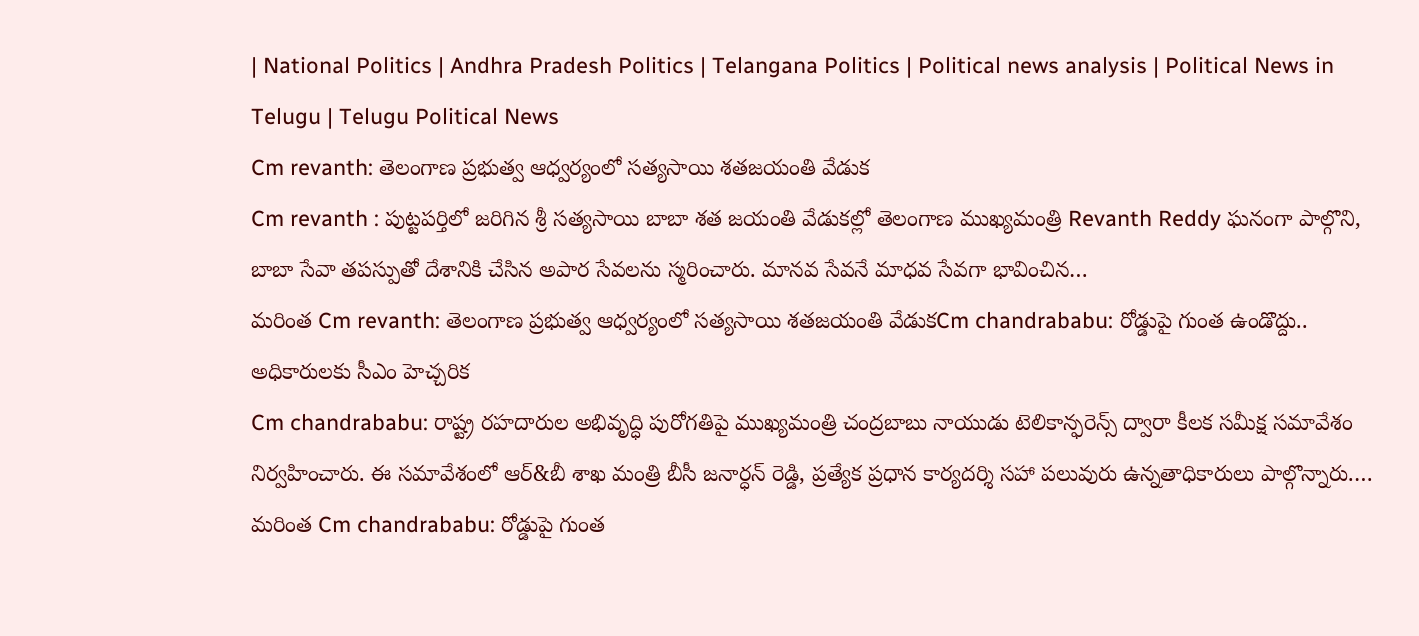| National Politics | Andhra Pradesh Politics | Telangana Politics | Political news analysis | Political News in Telugu | Telugu Political News
Cm revanth: తెలంగాణ ప్రభుత్వ ఆధ్వర్యంలో సత్యసాయి శతజయంతి వేడుక
Cm revanth : పుట్టపర్తిలో జరిగిన శ్రీ సత్యసాయి బాబా శత జయంతి వేడుకల్లో తెలంగాణ ముఖ్యమంత్రి Revanth Reddy ఘనంగా పాల్గొని, బాబా సేవా తపస్పుతో దేశానికి చేసిన అపార సేవలను స్మరించారు. మానవ సేవనే మాధవ సేవగా భావించిన…
మరింత Cm revanth: తెలంగాణ ప్రభుత్వ ఆధ్వర్యంలో సత్యసాయి శతజయంతి వేడుకCm chandrababu: రోడ్డుపై గుంత ఉండొద్దు.. అధికారులకు సీఎం హెచ్చరిక
Cm chandrababu: రాష్ట్ర రహదారుల అభివృద్ధి పురోగతిపై ముఖ్యమంత్రి చంద్రబాబు నాయుడు టెలికాన్ఫరెన్స్ ద్వారా కీలక సమీక్ష సమావేశం నిర్వహించారు. ఈ సమావేశంలో ఆర్&బీ శాఖ మంత్రి బీసీ జనార్ధన్ రెడ్డి, ప్రత్యేక ప్రధాన కార్యదర్శి సహా పలువురు ఉన్నతాధికారులు పాల్గొన్నారు.…
మరింత Cm chandrababu: రోడ్డుపై గుంత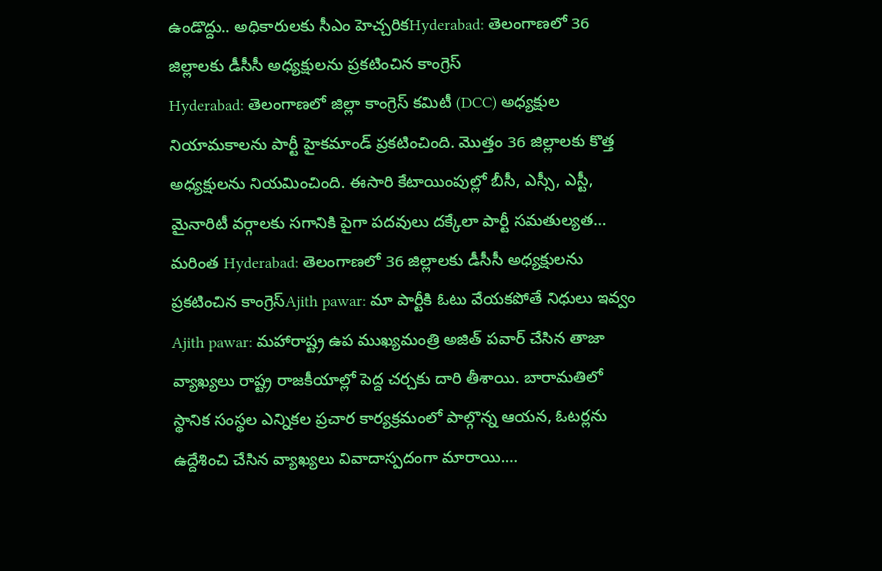ఉండొద్దు.. అధికారులకు సీఎం హెచ్చరికHyderabad: తెలంగాణలో 36 జిల్లాలకు డీసీసీ అధ్యక్షులను ప్రకటించిన కాంగ్రెస్
Hyderabad: తెలంగాణలో జిల్లా కాంగ్రెస్ కమిటీ (DCC) అధ్యక్షుల నియామకాలను పార్టీ హైకమాండ్ ప్రకటించింది. మొత్తం 36 జిల్లాలకు కొత్త అధ్యక్షులను నియమించింది. ఈసారి కేటాయింపుల్లో బీసీ, ఎస్సీ, ఎస్టీ, మైనారిటీ వర్గాలకు సగానికి పైగా పదవులు దక్కేలా పార్టీ సమతుల్యత…
మరింత Hyderabad: తెలంగాణలో 36 జిల్లాలకు డీసీసీ అధ్యక్షులను ప్రకటించిన కాంగ్రెస్Ajith pawar: మా పార్టీకి ఓటు వేయకపోతే నిధులు ఇవ్వం
Ajith pawar: మహారాష్ట్ర ఉప ముఖ్యమంత్రి అజిత్ పవార్ చేసిన తాజా వ్యాఖ్యలు రాష్ట్ర రాజకీయాల్లో పెద్ద చర్చకు దారి తీశాయి. బారామతిలో స్థానిక సంస్థల ఎన్నికల ప్రచార కార్యక్రమంలో పాల్గొన్న ఆయన, ఓటర్లను ఉద్దేశించి చేసిన వ్యాఖ్యలు వివాదాస్పదంగా మారాయి.…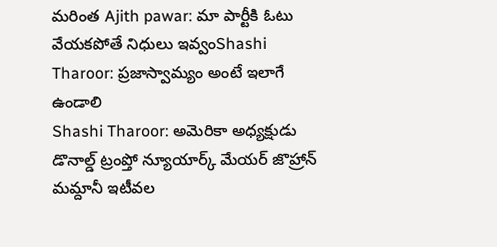మరింత Ajith pawar: మా పార్టీకి ఓటు వేయకపోతే నిధులు ఇవ్వంShashi Tharoor: ప్రజాస్వామ్యం అంటే ఇలాగే ఉండాలి
Shashi Tharoor: అమెరికా అధ్యక్షుడు డొనాల్డ్ ట్రంప్తో న్యూయార్క్ మేయర్ జొహ్రాన్ మమ్దానీ ఇటీవల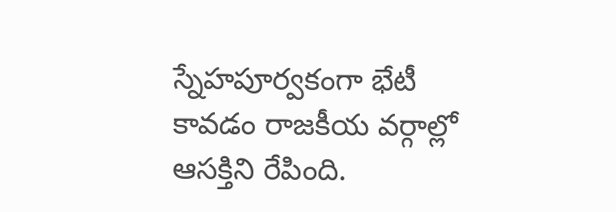స్నేహపూర్వకంగా భేటీ కావడం రాజకీయ వర్గాల్లో ఆసక్తిని రేపింది.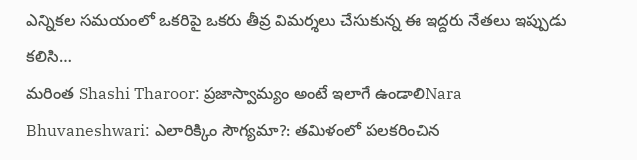ఎన్నికల సమయంలో ఒకరిపై ఒకరు తీవ్ర విమర్శలు చేసుకున్న ఈ ఇద్దరు నేతలు ఇప్పుడు కలిసి…
మరింత Shashi Tharoor: ప్రజాస్వామ్యం అంటే ఇలాగే ఉండాలిNara Bhuvaneshwari: ఎలారిక్కిం సౌగ్యమా?: తమిళంలో పలకరించిన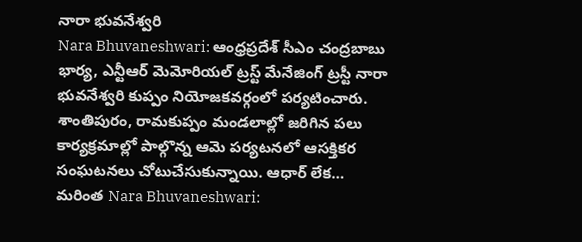నారా భువనేశ్వరి
Nara Bhuvaneshwari: ఆంధ్రప్రదేశ్ సీఎం చంద్రబాబు భార్య, ఎన్టీఆర్ మెమోరియల్ ట్రస్ట్ మేనేజింగ్ ట్రస్టీ నారా భువనేశ్వరి కుప్పం నియోజకవర్గంలో పర్యటించారు. శాంతిపురం, రామకుప్పం మండలాల్లో జరిగిన పలు కార్యక్రమాల్లో పాల్గొన్న ఆమె పర్యటనలో ఆసక్తికర సంఘటనలు చోటుచేసుకున్నాయి. ఆధార్ లేక…
మరింత Nara Bhuvaneshwari: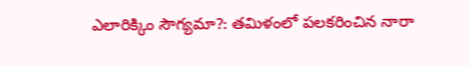ఎలారిక్కిం సౌగ్యమా?: తమిళంలో పలకరించిన నారా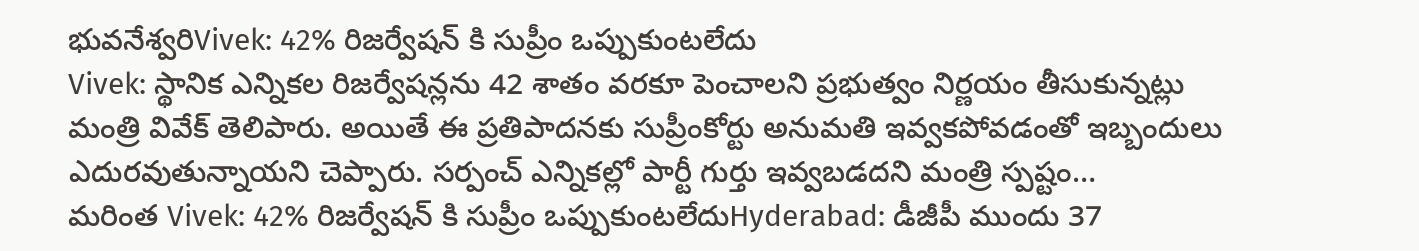భువనేశ్వరిVivek: 42% రిజర్వేషన్ కి సుప్రీం ఒప్పుకుంటలేదు
Vivek: స్థానిక ఎన్నికల రిజర్వేషన్లను 42 శాతం వరకూ పెంచాలని ప్రభుత్వం నిర్ణయం తీసుకున్నట్లు మంత్రి వివేక్ తెలిపారు. అయితే ఈ ప్రతిపాదనకు సుప్రీంకోర్టు అనుమతి ఇవ్వకపోవడంతో ఇబ్బందులు ఎదురవుతున్నాయని చెప్పారు. సర్పంచ్ ఎన్నికల్లో పార్టీ గుర్తు ఇవ్వబడదని మంత్రి స్పష్టం…
మరింత Vivek: 42% రిజర్వేషన్ కి సుప్రీం ఒప్పుకుంటలేదుHyderabad: డీజీపీ ముందు 37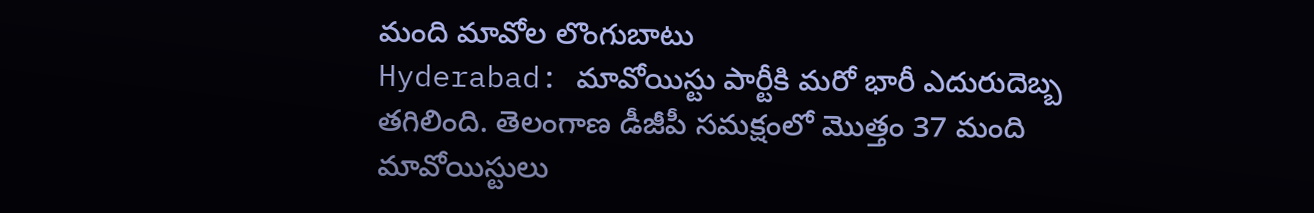మంది మావోల లొంగుబాటు
Hyderabad: మావోయిస్టు పార్టీకి మరో భారీ ఎదురుదెబ్బ తగిలింది. తెలంగాణ డీజీపీ సమక్షంలో మొత్తం 37 మంది మావోయిస్టులు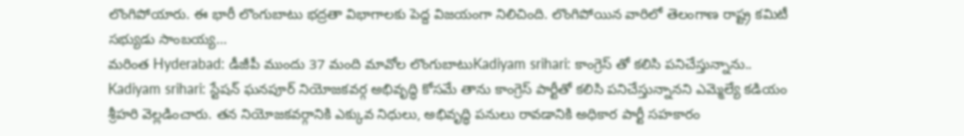లొంగిపోయారు. ఈ భారీ లొంగుబాటు భద్రతా విభాగాలకు పెద్ద విజయంగా నిలిచింది. లొంగిపోయిన వారిలో తెలంగాణ రాష్ట్ర కమిటీ సభ్యుడు సాంబయ్య…
మరింత Hyderabad: డీజీపీ ముందు 37 మంది మావోల లొంగుబాటుKadiyam srihari: కాంగ్రెస్ తో కలిసి పనిచేస్తున్నాను..
Kadiyam srihari: స్టేషన్ ఘనపూర్ నియోజకవర్గ అభివృద్ధి కోసమే తాను కాంగ్రెస్ పార్టీతో కలిసి పనిచేస్తున్నానని ఎమ్మెల్యే కడియం శ్రీహరి వెల్లడించారు. తన నియోజకవర్గానికి ఎక్కువ నిధులు, అభివృద్ధి పనులు రావడానికి అధికార పార్టీ సహకారం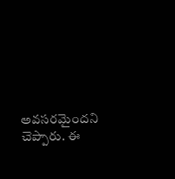అవసరమైందని చెప్పారు. ఈ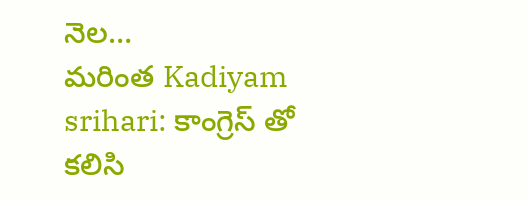నెల…
మరింత Kadiyam srihari: కాంగ్రెస్ తో కలిసి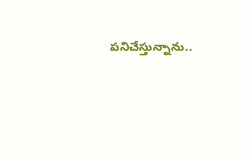పనిచేస్తున్నాను..